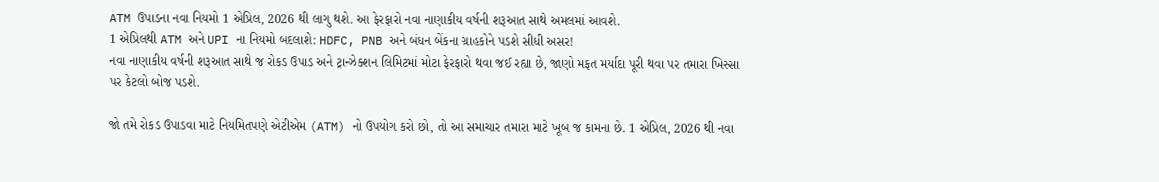ATM ઉપાડના નવા નિયમો 1 એપ્રિલ, 2026 થી લાગુ થશે. આ ફેરફારો નવા નાણાકીય વર્ષની શરૂઆત સાથે અમલમાં આવશે.
1 એપ્રિલથી ATM અને UPI ના નિયમો બદલાશે: HDFC, PNB અને બંધન બેંકના ગ્રાહકોને પડશે સીધી અસર!
નવા નાણાકીય વર્ષની શરૂઆત સાથે જ રોકડ ઉપાડ અને ટ્રાન્ઝેક્શન લિમિટમાં મોટા ફેરફારો થવા જઈ રહ્યા છે, જાણો મફત મર્યાદા પૂરી થવા પર તમારા ખિસ્સા પર કેટલો બોજ પડશે.

જો તમે રોકડ ઉપાડવા માટે નિયમિતપણે એટીએમ (ATM) નો ઉપયોગ કરો છો, તો આ સમાચાર તમારા માટે ખૂબ જ કામના છે. 1 એપ્રિલ, 2026 થી નવા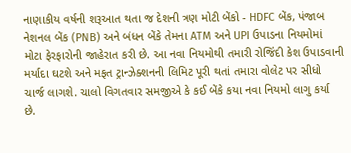નાણાકીય વર્ષની શરૂઆત થતા જ દેશની ત્રણ મોટી બેંકો - HDFC બેંક, પંજાબ નેશનલ બેંક (PNB) અને બંધન બેંકે તેમના ATM અને UPI ઉપાડના નિયમોમાં મોટા ફેરફારોની જાહેરાત કરી છે. આ નવા નિયમોથી તમારી રોજિંદી કેશ ઉપાડવાની મર્યાદા ઘટશે અને મફત ટ્રાન્ઝેક્શનની લિમિટ પૂરી થતાં તમારા વોલેટ પર સીધો ચાર્જ લાગશે. ચાલો વિગતવાર સમજીએ કે કઈ બેંકે કયા નવા નિયમો લાગુ કર્યા છે.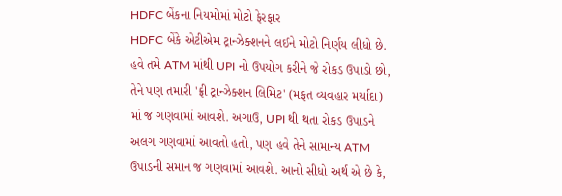HDFC બેંકના નિયમોમાં મોટો ફેરફાર
HDFC બેંકે એટીએમ ટ્રાન્ઝેક્શનને લઈને મોટો નિર્ણય લીધો છે. હવે તમે ATM માંથી UPI નો ઉપયોગ કરીને જે રોકડ ઉપાડો છો, તેને પણ તમારી 'ફ્રી ટ્રાન્ઝેક્શન લિમિટ' (મફત વ્યવહાર મર્યાદા) માં જ ગણવામાં આવશે. અગાઉ, UPI થી થતા રોકડ ઉપાડને અલગ ગણવામાં આવતો હતો, પણ હવે તેને સામાન્ય ATM ઉપાડની સમાન જ ગણવામાં આવશે. આનો સીધો અર્થ એ છે કે,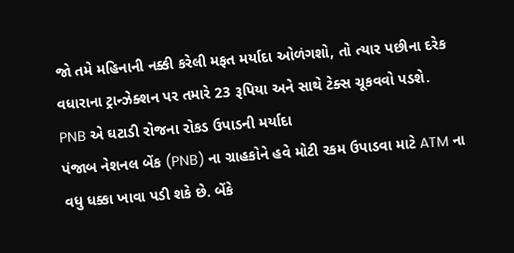જો તમે મહિનાની નક્કી કરેલી મફત મર્યાદા ઓળંગશો, તો ત્યાર પછીના દરેક વધારાના ટ્રાન્ઝેક્શન પર તમારે 23 રૂપિયા અને સાથે ટેક્સ ચૂકવવો પડશે.
PNB એ ઘટાડી રોજના રોકડ ઉપાડની મર્યાદા
પંજાબ નેશનલ બેંક (PNB) ના ગ્રાહકોને હવે મોટી રકમ ઉપાડવા માટે ATM ના વધુ ધક્કા ખાવા પડી શકે છે. બેંકે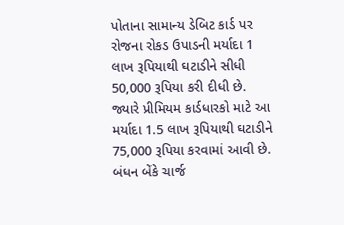પોતાના સામાન્ય ડેબિટ કાર્ડ પર રોજના રોકડ ઉપાડની મર્યાદા 1 લાખ રૂપિયાથી ઘટાડીને સીધી 50,000 રૂપિયા કરી દીધી છે. જ્યારે પ્રીમિયમ કાર્ડધારકો માટે આ મર્યાદા 1.5 લાખ રૂપિયાથી ઘટાડીને 75,000 રૂપિયા કરવામાં આવી છે.
બંધન બેંકે ચાર્જ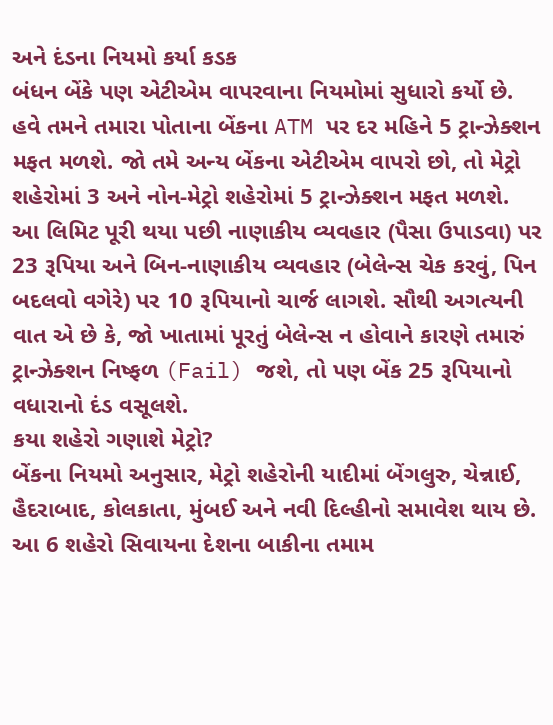અને દંડના નિયમો કર્યા કડક
બંધન બેંકે પણ એટીએમ વાપરવાના નિયમોમાં સુધારો કર્યો છે. હવે તમને તમારા પોતાના બેંકના ATM પર દર મહિને 5 ટ્રાન્ઝેક્શન મફત મળશે. જો તમે અન્ય બેંકના એટીએમ વાપરો છો, તો મેટ્રો શહેરોમાં 3 અને નોન-મેટ્રો શહેરોમાં 5 ટ્રાન્ઝેક્શન મફત મળશે. આ લિમિટ પૂરી થયા પછી નાણાકીય વ્યવહાર (પૈસા ઉપાડવા) પર 23 રૂપિયા અને બિન-નાણાકીય વ્યવહાર (બેલેન્સ ચેક કરવું, પિન બદલવો વગેરે) પર 10 રૂપિયાનો ચાર્જ લાગશે. સૌથી અગત્યની વાત એ છે કે, જો ખાતામાં પૂરતું બેલેન્સ ન હોવાને કારણે તમારું ટ્રાન્ઝેક્શન નિષ્ફળ (Fail) જશે, તો પણ બેંક 25 રૂપિયાનો વધારાનો દંડ વસૂલશે.
કયા શહેરો ગણાશે મેટ્રો?
બેંકના નિયમો અનુસાર, મેટ્રો શહેરોની યાદીમાં બેંગલુરુ, ચેન્નાઈ, હૈદરાબાદ, કોલકાતા, મુંબઈ અને નવી દિલ્હીનો સમાવેશ થાય છે. આ 6 શહેરો સિવાયના દેશના બાકીના તમામ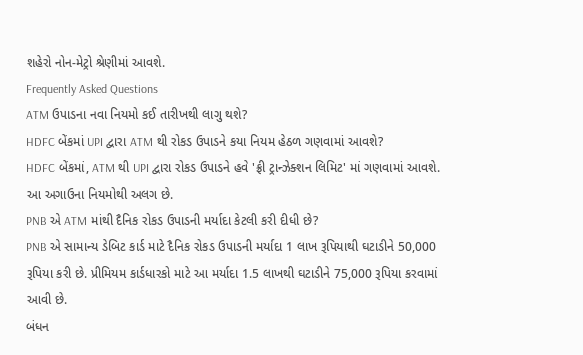શહેરો નોન-મેટ્રો શ્રેણીમાં આવશે.
Frequently Asked Questions
ATM ઉપાડના નવા નિયમો કઈ તારીખથી લાગુ થશે?
HDFC બેંકમાં UPI દ્વારા ATM થી રોકડ ઉપાડને કયા નિયમ હેઠળ ગણવામાં આવશે?
HDFC બેંકમાં, ATM થી UPI દ્વારા રોકડ ઉપાડને હવે 'ફ્રી ટ્રાન્ઝેક્શન લિમિટ' માં ગણવામાં આવશે. આ અગાઉના નિયમોથી અલગ છે.
PNB એ ATM માંથી દૈનિક રોકડ ઉપાડની મર્યાદા કેટલી કરી દીધી છે?
PNB એ સામાન્ય ડેબિટ કાર્ડ માટે દૈનિક રોકડ ઉપાડની મર્યાદા 1 લાખ રૂપિયાથી ઘટાડીને 50,000 રૂપિયા કરી છે. પ્રીમિયમ કાર્ડધારકો માટે આ મર્યાદા 1.5 લાખથી ઘટાડીને 75,000 રૂપિયા કરવામાં આવી છે.
બંધન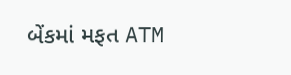બેંકમાં મફત ATM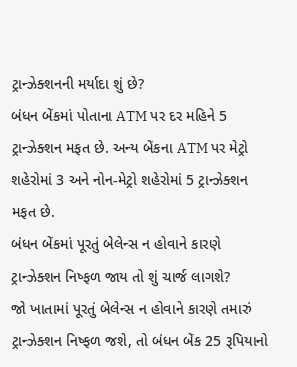ટ્રાન્ઝેક્શનની મર્યાદા શું છે?
બંધન બેંકમાં પોતાના ATM પર દર મહિને 5 ટ્રાન્ઝેક્શન મફત છે. અન્ય બેંકના ATM પર મેટ્રો શહેરોમાં 3 અને નોન-મેટ્રો શહેરોમાં 5 ટ્રાન્ઝેક્શન મફત છે.
બંધન બેંકમાં પૂરતું બેલેન્સ ન હોવાને કારણે ટ્રાન્ઝેક્શન નિષ્ફળ જાય તો શું ચાર્જ લાગશે?
જો ખાતામાં પૂરતું બેલેન્સ ન હોવાને કારણે તમારું ટ્રાન્ઝેક્શન નિષ્ફળ જશે, તો બંધન બેંક 25 રૂપિયાનો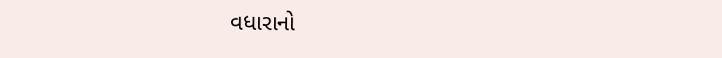વધારાનો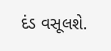દંડ વસૂલશે.